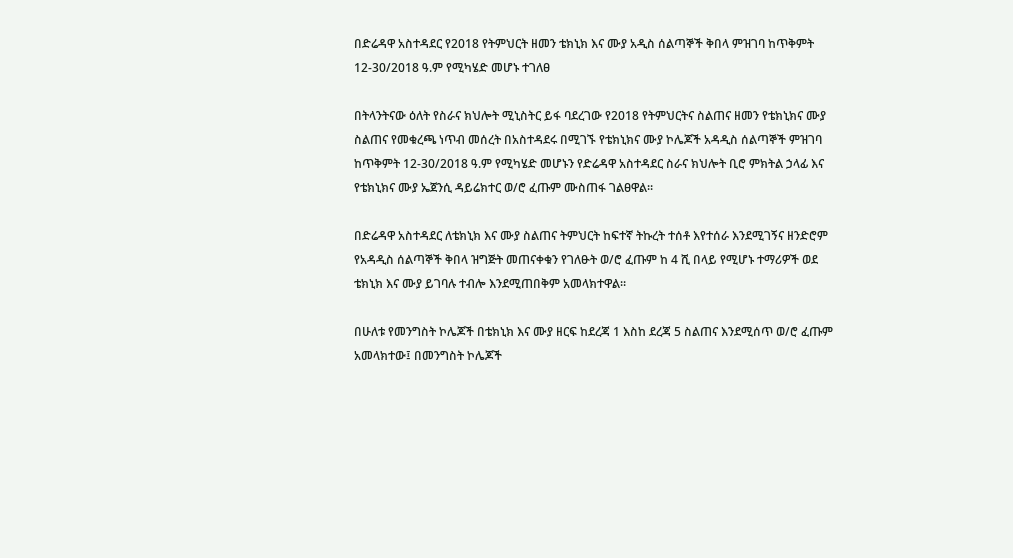በድሬዳዋ አስተዳደር የ2018 የትምህርት ዘመን ቴክኒክ እና ሙያ አዲስ ሰልጣኞች ቅበላ ምዝገባ ከጥቅምት 12-30/2018 ዓ.ም የሚካሄድ መሆኑ ተገለፀ

በትላንትናው ዕለት የስራና ክህሎት ሚኒስትር ይፋ ባደረገው የ2018 የትምህርትና ስልጠና ዘመን የቴክኒክና ሙያ ስልጠና የመቁረጫ ነጥብ መሰረት በአስተዳደሩ በሚገኙ የቴክኒክና ሙያ ኮሌጆች አዳዲስ ሰልጣኞች ምዝገባ ከጥቅምት 12-30/2018 ዓ.ም የሚካሄድ መሆኑን የድሬዳዋ አስተዳደር ስራና ክህሎት ቢሮ ምክትል ኃላፊ እና የቴክኒክና ሙያ ኤጀንሲ ዳይሬክተር ወ/ሮ ፈጡም ሙስጠፋ ገልፀዋል።

በድሬዳዋ አስተዳደር ለቴክኒክ እና ሙያ ስልጠና ትምህርት ከፍተኛ ትኩረት ተሰቶ እየተሰራ እንደሚገኝና ዘንድሮም የአዳዲስ ሰልጣኞች ቅበላ ዝግጅት መጠናቀቁን የገለፁት ወ/ሮ ፈጡም ከ 4 ሺ በላይ የሚሆኑ ተማሪዎች ወደ ቴክኒክ እና ሙያ ይገባሉ ተብሎ እንደሚጠበቅም አመላክተዋል።

በሁለቱ የመንግስት ኮሌጆች በቴክኒክ እና ሙያ ዘርፍ ከደረጃ 1 እስከ ደረጃ 5 ስልጠና እንደሚሰጥ ወ/ሮ ፈጡም አመላክተው፤ በመንግስት ኮሌጆች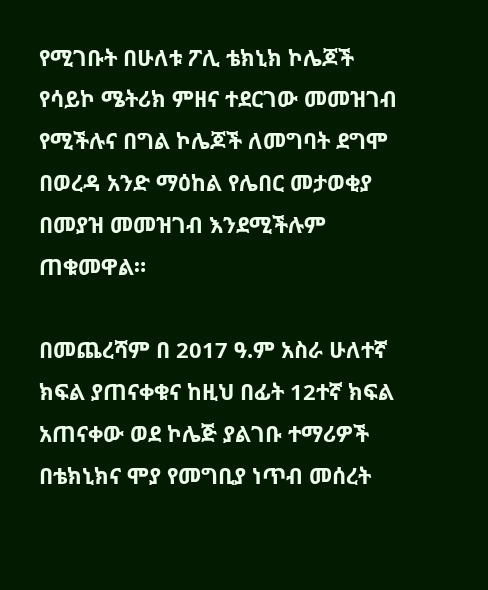የሚገቡት በሁለቱ ፖሊ ቴክኒክ ኮሌጆች የሳይኮ ሜትሪክ ምዘና ተደርገው መመዝገብ የሚችሉና በግል ኮሌጆች ለመግባት ደግሞ በወረዳ አንድ ማዕከል የሌበር መታወቂያ በመያዝ መመዝገብ እንደሚችሉም ጠቁመዋል።

በመጨረሻም በ 2017 ዓ.ም አስራ ሁለተኛ ክፍል ያጠናቀቁና ከዚህ በፊት 12ተኛ ክፍል አጠናቀው ወደ ኮሌጅ ያልገቡ ተማሪዎች በቴክኒክና ሞያ የመግቢያ ነጥብ መሰረት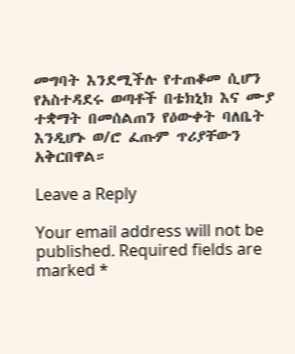መግባት እንደሚችሉ የተጠቆመ ሲሆን የአስተዳደሩ ወጣቶች በቴክኒክ እና ሙያ ተቋማት በመሰልጠን የዕውቀት ባለቤት እንዲሆኑ ወ/ሮ ፈጡም ጥሪያቸውን አቅርበዋል።

Leave a Reply

Your email address will not be published. Required fields are marked *